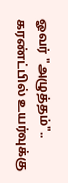ஓவர் "அழுத்தம்".. கரண்ட்பில் உயர்வுக்கு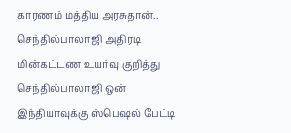காரணம் மத்திய அரசுதான்.. செந்தில்பாலாஜி அதிரடி
மின்கட்டண உயர்வு குறித்து செந்தில்பாலாஜி ஒன் இந்தியாவுக்கு ஸ்பெஷல் பேட்டி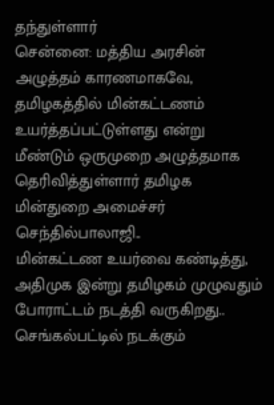தந்துள்ளார்
சென்னை: மத்திய அரசின் அழுத்தம் காரணமாகவே, தமிழகத்தில் மின்கட்டணம் உயர்த்தப்பட்டுள்ளது என்று மீண்டும் ஒருமுறை அழுத்தமாக தெரிவித்துள்ளார் தமிழக மின்துறை அமைச்சர் செந்தில்பாலாஜி..
மின்கட்டண உயர்வை கண்டித்து, அதிமுக இன்று தமிழகம் முழுவதும் போராட்டம் நடத்தி வருகிறது.. செங்கல்பட்டில் நடக்கும்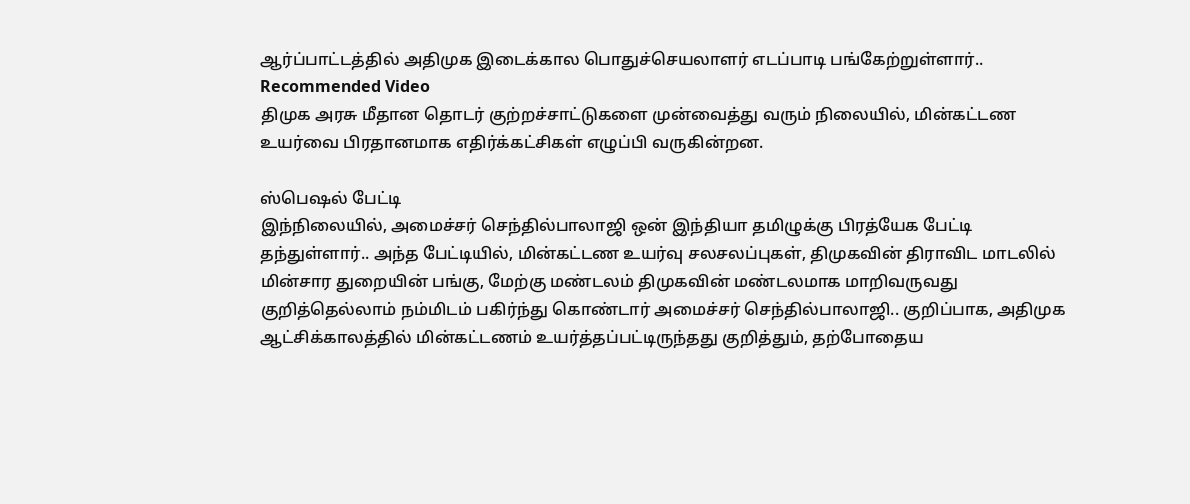ஆர்ப்பாட்டத்தில் அதிமுக இடைக்கால பொதுச்செயலாளர் எடப்பாடி பங்கேற்றுள்ளார்..
Recommended Video
திமுக அரசு மீதான தொடர் குற்றச்சாட்டுகளை முன்வைத்து வரும் நிலையில், மின்கட்டண உயர்வை பிரதானமாக எதிர்க்கட்சிகள் எழுப்பி வருகின்றன.

ஸ்பெஷல் பேட்டி
இந்நிலையில், அமைச்சர் செந்தில்பாலாஜி ஒன் இந்தியா தமிழுக்கு பிரத்யேக பேட்டி தந்துள்ளார்.. அந்த பேட்டியில், மின்கட்டண உயர்வு சலசலப்புகள், திமுகவின் திராவிட மாடலில் மின்சார துறையின் பங்கு, மேற்கு மண்டலம் திமுகவின் மண்டலமாக மாறிவருவது குறித்தெல்லாம் நம்மிடம் பகிர்ந்து கொண்டார் அமைச்சர் செந்தில்பாலாஜி.. குறிப்பாக, அதிமுக ஆட்சிக்காலத்தில் மின்கட்டணம் உயர்த்தப்பட்டிருந்தது குறித்தும், தற்போதைய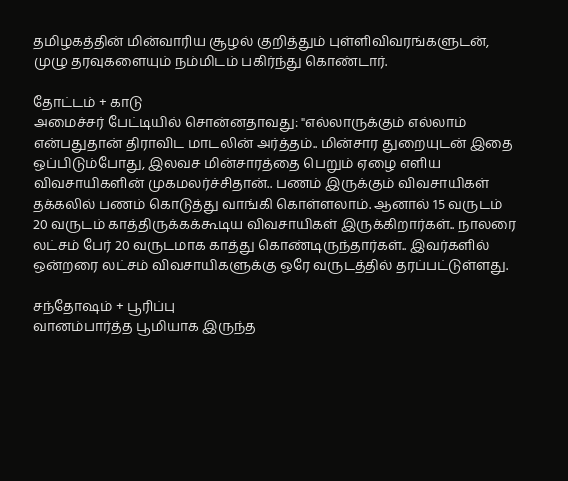தமிழகத்தின் மின்வாரிய சூழல் குறித்தும் புள்ளிவிவரங்களுடன், முழு தரவுகளையும் நம்மிடம் பகிர்ந்து கொண்டார்.

தோட்டம் + காடு
அமைச்சர் பேட்டியில் சொன்னதாவது: "எல்லாருக்கும் எல்லாம் என்பதுதான் திராவிட மாடலின் அர்த்தம்.. மின்சார துறையுடன் இதை ஒப்பிடும்போது, இலவச மின்சாரத்தை பெறும் ஏழை எளிய விவசாயிகளின் முகமலர்ச்சிதான்.. பணம் இருக்கும் விவசாயிகள் தக்கலில் பணம் கொடுத்து வாங்கி கொள்ளலாம். ஆனால் 15 வருடம் 20 வருடம் காத்திருக்கக்கூடிய விவசாயிகள் இருக்கிறார்கள்.. நாலரை லட்சம் பேர் 20 வருடமாக காத்து கொண்டிருந்தார்கள்.. இவர்களில் ஒன்றரை லட்சம் விவசாயிகளுக்கு ஒரே வருடத்தில் தரப்பட்டுள்ளது.

சந்தோஷம் + பூரிப்பு
வானம்பார்த்த பூமியாக இருந்த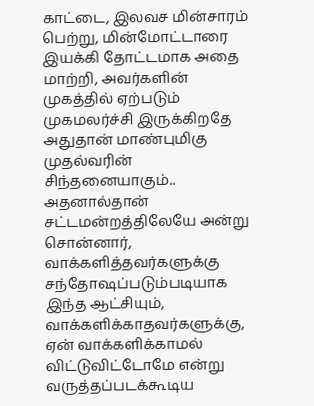காட்டை, இலவச மின்சாரம் பெற்று, மின்மோட்டாரை இயக்கி தோட்டமாக அதை மாற்றி, அவர்களின் முகத்தில் ஏற்படும் முகமலர்ச்சி இருக்கிறதே அதுதான் மாண்புமிகு முதல்வரின் சிந்தனையாகும்.. அதனால்தான் சட்டமன்றத்திலேயே அன்று சொன்னார், வாக்களித்தவர்களுக்கு சந்தோஷப்படும்படியாக இந்த ஆட்சியும், வாக்களிக்காதவர்களுக்கு, ஏன் வாக்களிக்காமல் விட்டுவிட்டோமே என்று வருத்தப்படக்கூடிய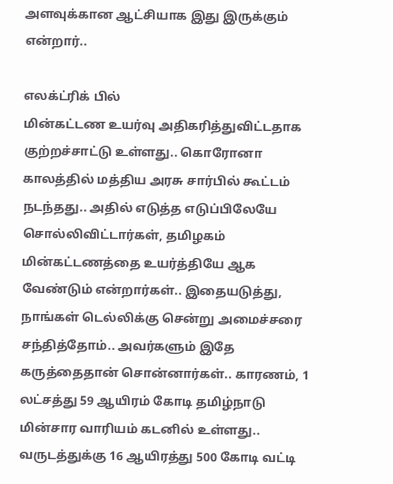அளவுக்கான ஆட்சியாக இது இருக்கும் என்றார்..

எலக்ட்ரிக் பில்
மின்கட்டண உயர்வு அதிகரித்துவிட்டதாக குற்றச்சாட்டு உள்ளது.. கொரோனா காலத்தில் மத்திய அரசு சார்பில் கூட்டம் நடந்தது.. அதில் எடுத்த எடுப்பிலேயே சொல்லிவிட்டார்கள், தமிழகம் மின்கட்டணத்தை உயர்த்தியே ஆக வேண்டும் என்றார்கள்.. இதையடுத்து, நாங்கள் டெல்லிக்கு சென்று அமைச்சரை சந்தித்தோம்.. அவர்களும் இதே கருத்தைதான் சொன்னார்கள்.. காரணம், 1 லட்சத்து 59 ஆயிரம் கோடி தமிழ்நாடு மின்சார வாரியம் கடனில் உள்ளது.. வருடத்துக்கு 16 ஆயிரத்து 500 கோடி வட்டி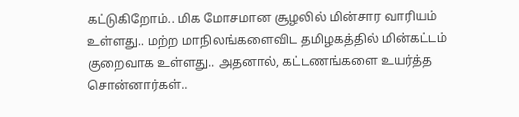கட்டுகிறோம்.. மிக மோசமான சூழலில் மின்சார வாரியம் உள்ளது.. மற்ற மாநிலங்களைவிட தமிழகத்தில் மின்கட்டம் குறைவாக உள்ளது.. அதனால், கட்டணங்களை உயர்த்த சொன்னார்கள்..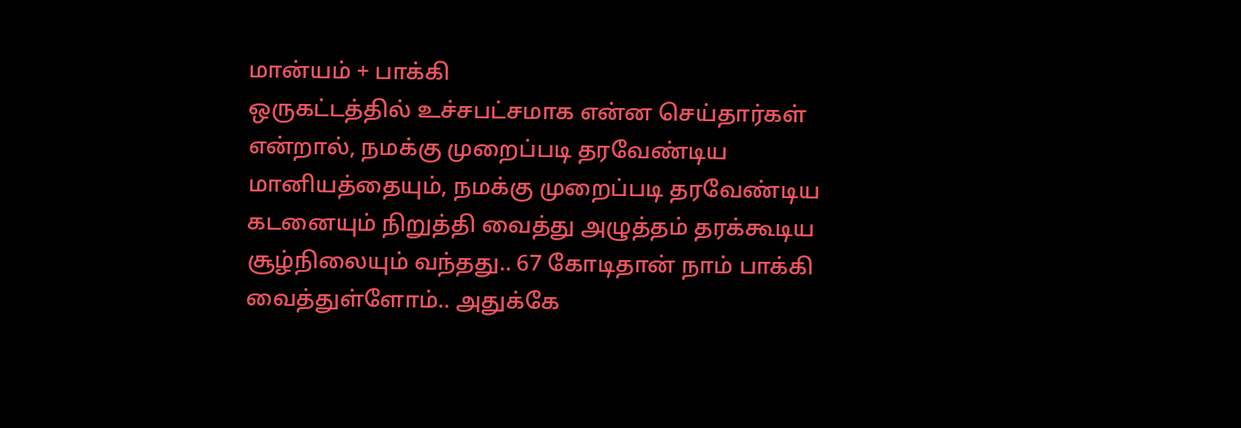மான்யம் + பாக்கி
ஒருகட்டத்தில் உச்சபட்சமாக என்ன செய்தார்கள் என்றால், நமக்கு முறைப்படி தரவேண்டிய மானியத்தையும், நமக்கு முறைப்படி தரவேண்டிய கடனையும் நிறுத்தி வைத்து அழுத்தம் தரக்கூடிய சூழ்நிலையும் வந்தது.. 67 கோடிதான் நாம் பாக்கி வைத்துள்ளோம்.. அதுக்கே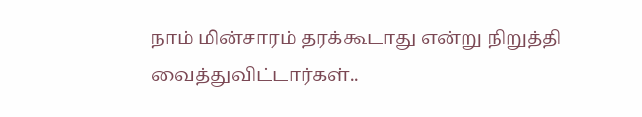நாம் மின்சாரம் தரக்கூடாது என்று நிறுத்தி வைத்துவிட்டார்கள்..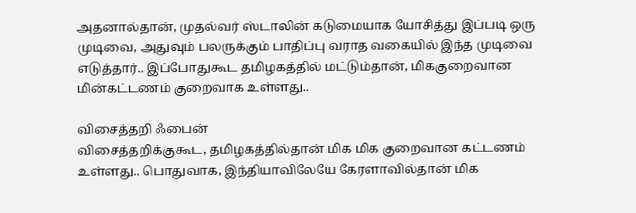அதனால்தான், முதல்வர் ஸ்டாலின் கடுமையாக யோசித்து இப்படி ஒரு முடிவை, அதுவும் பலருக்கும் பாதிப்பு வராத வகையில் இந்த முடிவை எடுத்தார்.. இப்போதுகூட தமிழகத்தில் மட்டும்தான், மிககுறைவான மின்கட்டணம் குறைவாக உள்ளது..

விசைத்தறி ஃபைன்
விசைத்தறிக்குகூட, தமிழகத்தில்தான் மிக மிக குறைவான கட்டணம் உள்ளது.. பொதுவாக, இந்தியாவிலேயே கேரளாவில்தான் மிக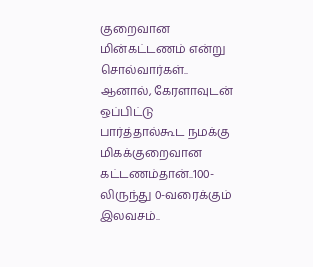குறைவான மின்கட்டணம் என்று சொல்வார்கள்.. ஆனால், கேரளாவுடன் ஒப்பிட்டு பார்த்தால்கூட நமக்கு மிகக்குறைவான கட்டணம்தான்..100-லிருந்து 0-வரைக்கும் இலவசம்..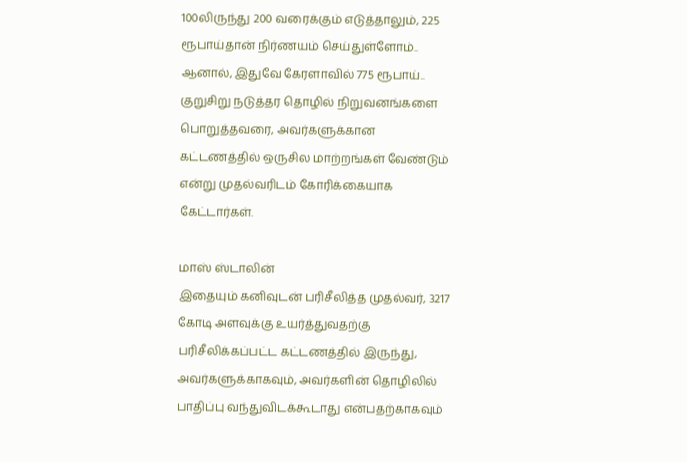100லிருந்து 200 வரைக்கும் எடுத்தாலும், 225 ரூபாய்தான் நிர்ணயம் செய்துள்ளோம்.. ஆனால், இதுவே கேரளாவில் 775 ரூபாய்.. குறுசிறு நடுத்தர தொழில் நிறுவனங்களை பொறுத்தவரை, அவர்களுக்கான கட்டணத்தில் ஒருசில மாற்றங்கள் வேண்டும் என்று முதல்வரிடம் கோரிக்கையாக கேட்டார்கள்.

மாஸ் ஸ்டாலின்
இதையும் கனிவுடன் பரிசீலித்த முதல்வர், 3217 கோடி அளவுக்கு உயர்த்துவதற்கு பரிசீலிக்கப்பட்ட கட்டணத்தில் இருந்து, அவர்களுக்காகவும், அவர்களின் தொழிலில் பாதிப்பு வந்துவிடக்கூடாது என்பதற்காகவும்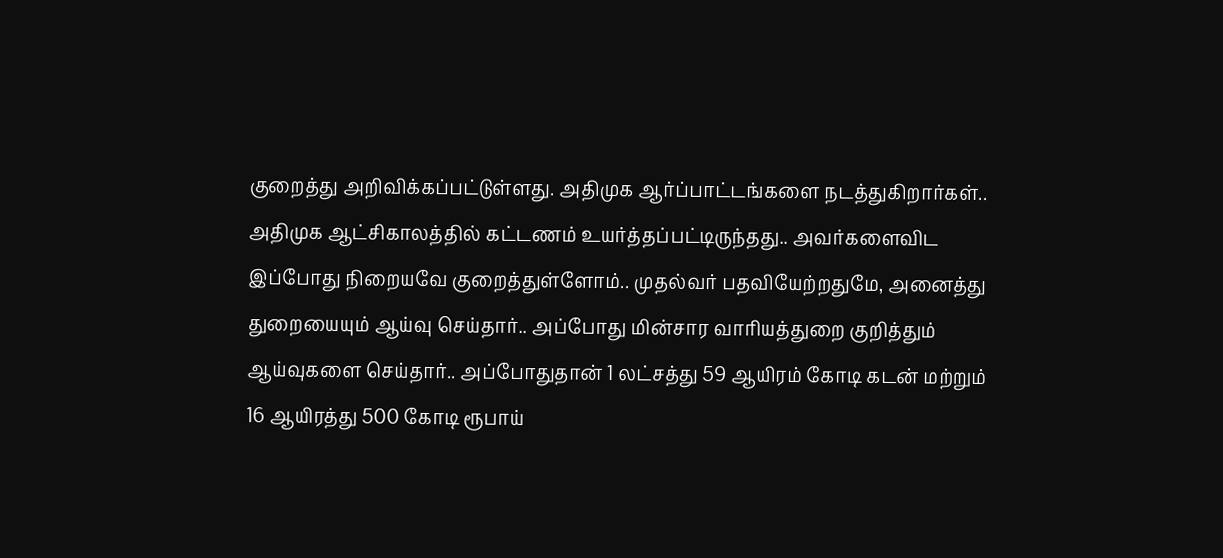குறைத்து அறிவிக்கப்பட்டுள்ளது. அதிமுக ஆர்ப்பாட்டங்களை நடத்துகிறார்கள்.. அதிமுக ஆட்சிகாலத்தில் கட்டணம் உயர்த்தப்பட்டிருந்தது.. அவர்களைவிட இப்போது நிறையவே குறைத்துள்ளோம்.. முதல்வர் பதவியேற்றதுமே, அனைத்து துறையையும் ஆய்வு செய்தார்.. அப்போது மின்சார வாரியத்துறை குறித்தும் ஆய்வுகளை செய்தார்.. அப்போதுதான் 1 லட்சத்து 59 ஆயிரம் கோடி கடன் மற்றும் 16 ஆயிரத்து 500 கோடி ரூபாய்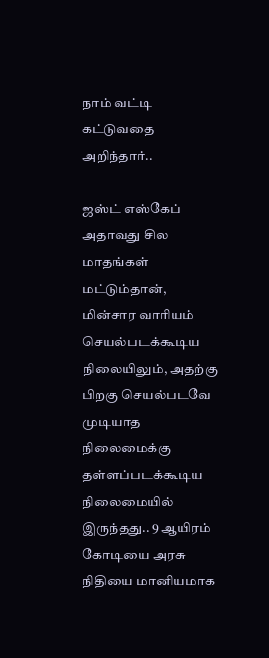நாம் வட்டி கட்டுவதை அறிந்தார்..

ஜஸ்ட் எஸ்கேப்
அதாவது சில மாதங்கள் மட்டும்தான், மின்சார வாரியம் செயல்படக்கூடிய நிலையிலும், அதற்கு பிறகு செயல்படவே முடியாத நிலைமைக்கு தள்ளப்படக்கூடிய நிலைமையில் இருந்தது.. 9 ஆயிரம் கோடியை அரசு நிதியை மானியமாக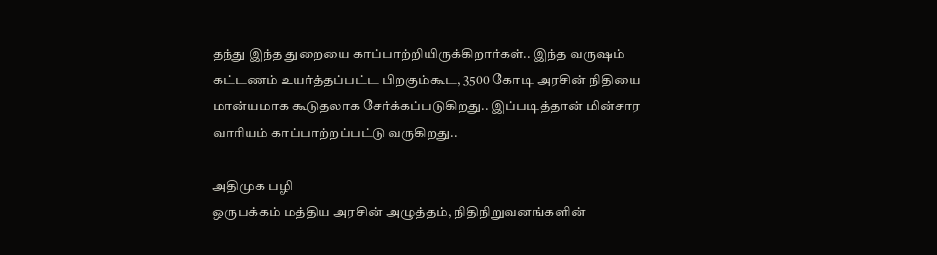தந்து இந்த துறையை காப்பாற்றியிருக்கிறார்கள்.. இந்த வருஷம் கட்டணம் உயர்த்தப்பட்ட பிறகும்கூட, 3500 கோடி அரசின் நிதியை மான்யமாக கூடுதலாக சேர்க்கப்படுகிறது.. இப்படித்தான் மின்சார வாரியம் காப்பாற்றப்பட்டு வருகிறது..

அதிமுக பழி
ஒருபக்கம் மத்திய அரசின் அழுத்தம், நிதிநிறுவனங்களின்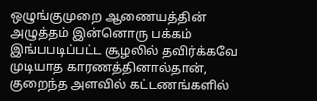ஒழுங்குமுறை ஆணையத்தின் அழுத்தம் இன்னொரு பக்கம் இங்பபடிப்பட்ட சூழலில் தவிர்க்கவே முடியாத காரணத்தினால்தான், குறைந்த அளவில் கட்டணங்களில்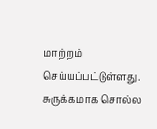மாற்றம் செய்யப்பட்டுள்ளது. சுருக்கமாக சொல்ல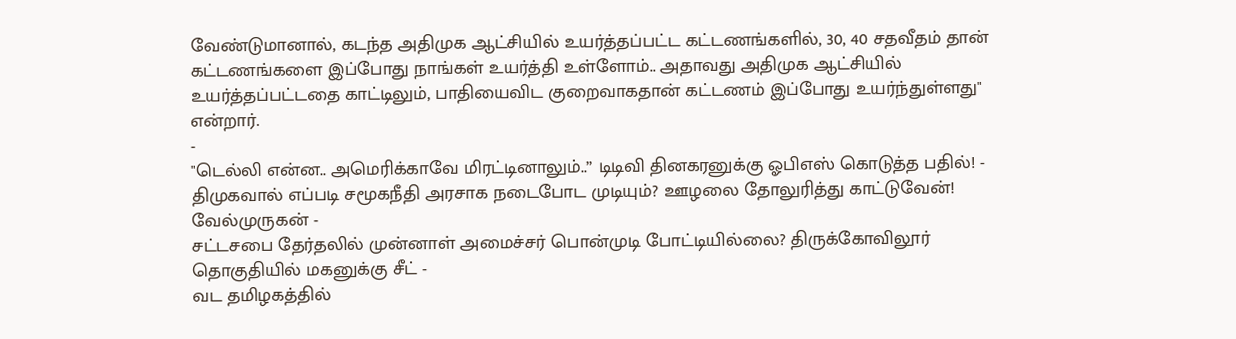வேண்டுமானால், கடந்த அதிமுக ஆட்சியில் உயர்த்தப்பட்ட கட்டணங்களில், 30, 40 சதவீதம் தான் கட்டணங்களை இப்போது நாங்கள் உயர்த்தி உள்ளோம்.. அதாவது அதிமுக ஆட்சியில் உயர்த்தப்பட்டதை காட்டிலும், பாதியைவிட குறைவாகதான் கட்டணம் இப்போது உயர்ந்துள்ளது" என்றார்.
-
"டெல்லி என்ன.. அமெரிக்காவே மிரட்டினாலும்..” டிடிவி தினகரனுக்கு ஓபிஎஸ் கொடுத்த பதில்! -
திமுகவால் எப்படி சமூகநீதி அரசாக நடைபோட முடியும்? ஊழலை தோலுரித்து காட்டுவேன்! வேல்முருகன் -
சட்டசபை தேர்தலில் முன்னாள் அமைச்சர் பொன்முடி போட்டியில்லை? திருக்கோவிலூர் தொகுதியில் மகனுக்கு சீட் -
வட தமிழகத்தில்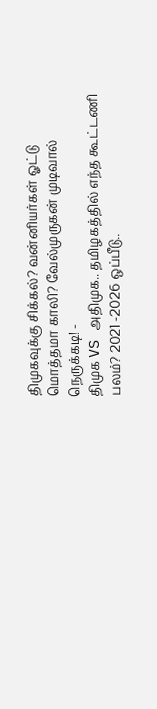திமுகவுக்கு சிக்கல்? வன்னியர்கள் ஓட்டு மொத்தமா காலி? வேல்முருகன் முடிவால் நெருக்கடி! -
திமுக VS அதிமுக.. தமிழகத்தில் எந்த கூட்டணி பலம்? 2021 -2026 ஒப்பீடு..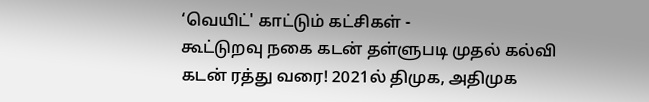‘வெயிட்' காட்டும் கட்சிகள் -
கூட்டுறவு நகை கடன் தள்ளுபடி முதல் கல்வி கடன் ரத்து வரை! 2021ல் திமுக, அதிமுக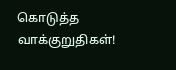கொடுத்த வாக்குறுதிகள்!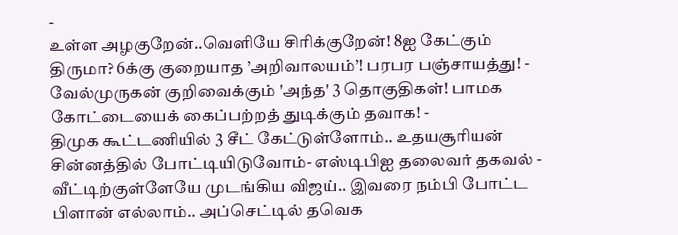-
உள்ள அழகுறேன்..வெளியே சிரிக்குறேன்! 8ஐ கேட்கும் திருமா? 6க்கு குறையாத ’அறிவாலயம்’! பரபர பஞ்சாயத்து! -
வேல்முருகன் குறிவைக்கும் 'அந்த' 3 தொகுதிகள்! பாமக கோட்டையைக் கைப்பற்றத் துடிக்கும் தவாக! -
திமுக கூட்டணியில் 3 சீட் கேட்டுள்ளோம்.. உதயசூரியன் சின்னத்தில் போட்டியிடுவோம்- எஸ்டிபிஐ தலைவர் தகவல் -
வீட்டிற்குள்ளேயே முடங்கிய விஜய்.. இவரை நம்பி போட்ட பிளான் எல்லாம்.. அப்செட்டில் தவெக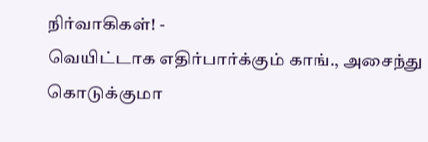நிர்வாகிகள்! -
வெயிட்டாக எதிர்பார்க்கும் காங்., அசைந்து கொடுக்குமா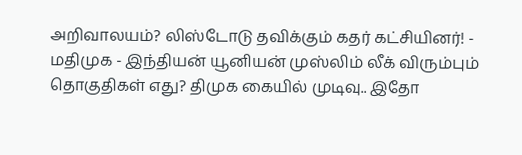அறிவாலயம்? லிஸ்டோடு தவிக்கும் கதர் கட்சியினர்! -
மதிமுக - இந்தியன் யூனியன் முஸ்லிம் லீக் விரும்பும் தொகுதிகள் எது? திமுக கையில் முடிவு.. இதோ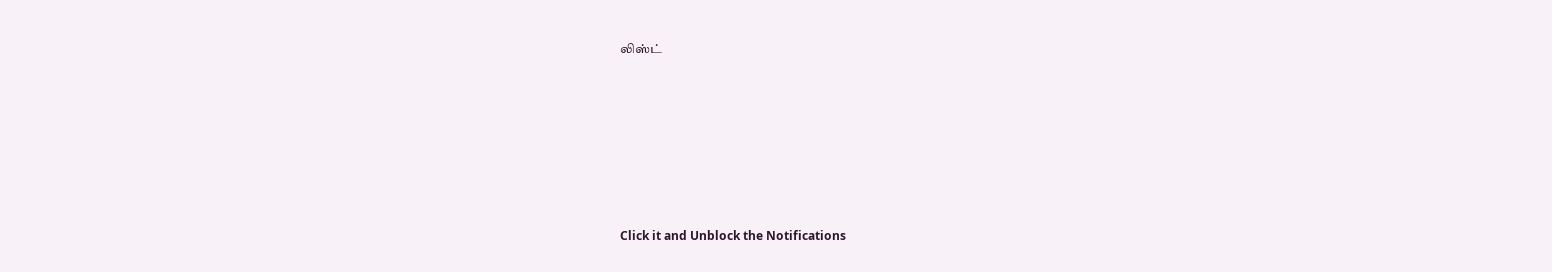லிஸ்ட்












Click it and Unblock the Notifications